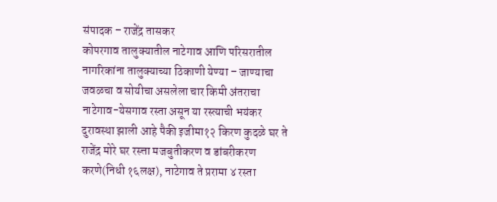संपादक – राजेंद्र तासकर
कोपरगाव तालुक्यातील नाटेगाव आणि परिसरातील नागरिकांना तालुक्याच्या ठिकाणी येण्या – जाण्याचा जवळचा व सोयीचा असलेला चार किमी अंतराचा नाटेगाव-येसगाव रस्ता असून या रस्त्याची भयंकर दुरावस्था झाली आहे पैकी इजीमा१२ किरण कुदळे घर ते राजेंद्र मोरे घर रस्त्ता मजबुतीकरण व डांबरीकरण करणे(निधी १६लक्ष), नाटेगाव ते प्ररामा ४ रस्ता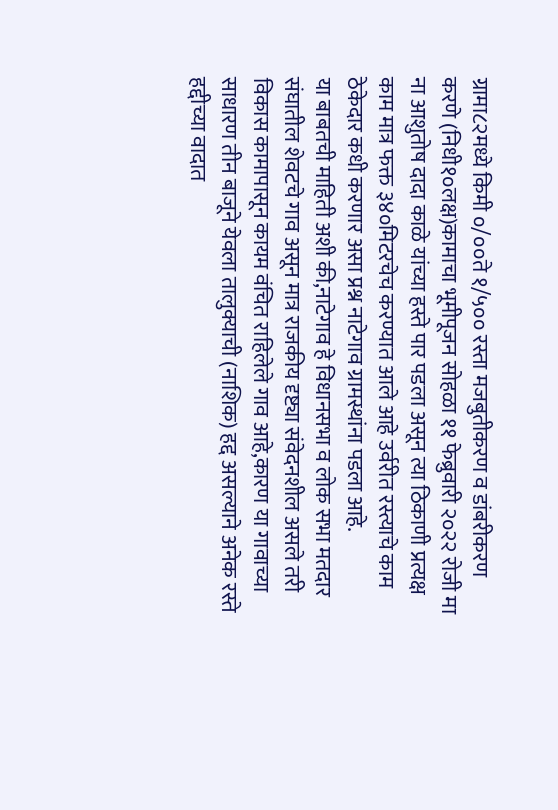ग्रामा८२मध्ये किमी ०/००ते १/५०० रस्ता मजबुतीकरण व डांबरीकरण करणे (निधी१०लक्ष)कामाचा भूमीपूजन सोहळा ११ फेब्रुवारी २०२२ रोजी मा ना आशुतोष दादा काळे यांच्या हस्ते पार पडला असून त्या ठिकाणी प्रत्यक्ष काम मात्र फक्त ३४०मिटरचेच करण्यात आले आहे उर्वरीत रस्त्याचे काम ठेकेदार कधी करणार असा प्रश्न नाटेगाव ग्रामस्थांना पडला आहे.
या बाबतची माहिती अशी की,नाटेगाव हे विधानसभा व लोक सभा मतदार संघातील शेवटचे गाव असून मात्र राजकीय दृष्ट्या संवेदनशील असले तरी विकास कामापासून कायम वंचित राहिलेले गाव आहे,कारण या गावाच्या साधारण तीन बाजूने येवला तालुक्याची (नाशिक) हद्द असल्याने अनेक रस्ते हद्दीच्या वादात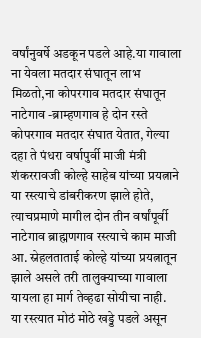वर्षांनुवर्षे अडकून पडले आहे.या गावाला ना येवला मतदार संघातून लाभ मिळतो,ना कोपरगाव मतदार संघातून नाटेगाव -ब्राम्हणगाव हे दोन रस्ते कोपरगाव मतदार संघात येतात, गेल्या दहा ते पंधरा वर्षापुर्वी माजी मंत्री शंकररावजी कोल्हे साहेब यांच्या प्रयत्नाने या रस्त्याचे डांबरीकरण झाले होते, त्याचप्रमाणे मागील दोन तीन वर्षांपूर्वी नाटेगाव ब्राह्मणगाव रस्त्याचे काम माजी आ. स्नेहलताताई कोल्हे यांच्या प्रयत्नातून झाले असले तरी तालुक्याच्या गावाला यायला हा मार्ग तेव्हढा सोयीचा नाही.
या रस्त्यात मोठं मोठे खड्डे पडले असून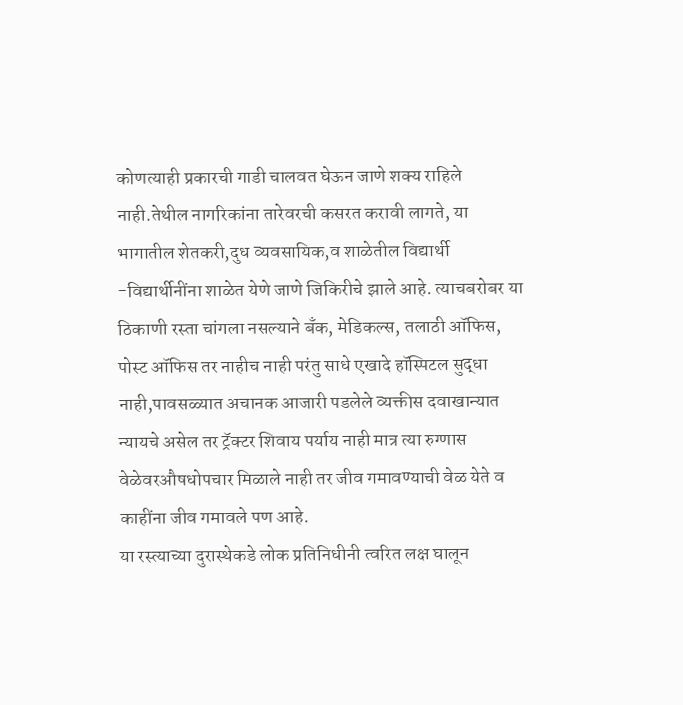कोणत्याही प्रकारची गाडी चालवत घेऊन जाणे शक्य राहिले नाही.तेथील नागरिकांना तारेवरची कसरत करावी लागते, या भागातील शेतकरी,दुध व्यवसायिक,व शाळेतील विद्यार्थी -विद्यार्थीनींना शाळेत येणे जाणे जिकिरीचे झाले आहे. त्याचबरोबर या ठिकाणी रस्ता चांगला नसल्याने बँक, मेडिकल्स, तलाठी ऑफिस, पोस्ट ऑफिस तर नाहीच नाही परंतु साधे एखादे हॉस्पिटल सुद्धा नाही,पावसळ्यात अचानक आजारी पडलेले व्यक्तीस दवाखान्यात न्यायचे असेल तर ट्रॅक्टर शिवाय पर्याय नाही मात्र त्या रुग्णास वेळेवरऔषधोपचार मिळाले नाही तर जीव गमावण्याची वेळ येते व काहींना जीव गमावले पण आहे.
या रस्त्याच्या दुरास्थेकडे लोक प्रतिनिधीनी त्वरित लक्ष घालून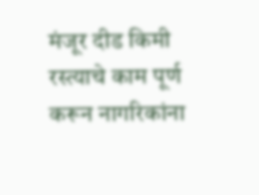मंजूर दीड किमी रस्त्याचे काम पूर्ण करून नागरिकांना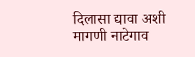दिलासा द्यावा अशी मागणी नाटेगाव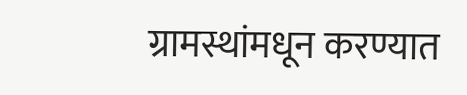ग्रामस्थांमधून करण्यात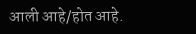आली आहे/होत आहे.